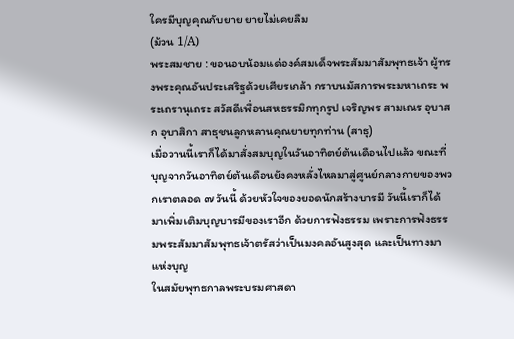ใครมีบุญคุณกับยาย ยายไม่เคยลืม
(ม้วน 1/A)
พระสมชาย : ขอนอบน้อมแด่องค์สมเด็จพระสัมมาสัมพุทธเจ้า ผู้ทรงพระคุณอันประเสริฐด้วยเศียรเกล้า กราบนมัสการพระมหาเถระ พระเถรานุเถระ สวัสดีเพื่อนสหธรรมิกทุกรูป เจริญพร สามเณร อุบาสก อุบาสิกา สาธุชนลูกหลานคุณยายทุกท่าน (สาธุ)
เมื่อวานนี้เราก็ได้มาสั่งสมบุญในวันอาทิตย์ต้นเดือนไปแล้ว ขณะที่บุญจากวันอาทิตย์ต้นเดือนยังคงหลั่งไหลมาสู่ศูนย์กลางกายของพวกเราตลอด ๗ วันนี้ ด้วยหัวใจของยอดนักสร้างบารมี วันนี้เราก็ได้มาเพิ่มเติมบุญบารมีของเราอีก ด้วยการฟังธรรม เพราะการฟังธรรมพระสัมมาสัมพุทธเจ้าตรัสว่าเป็นมงคลอันสูงสุด และเป็นทางมาแห่งบุญ
ในสมัยพุทธกาลพระบรมศาสดา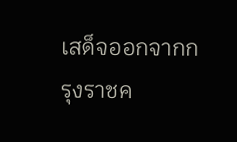เสด็จออกจากกรุงราชค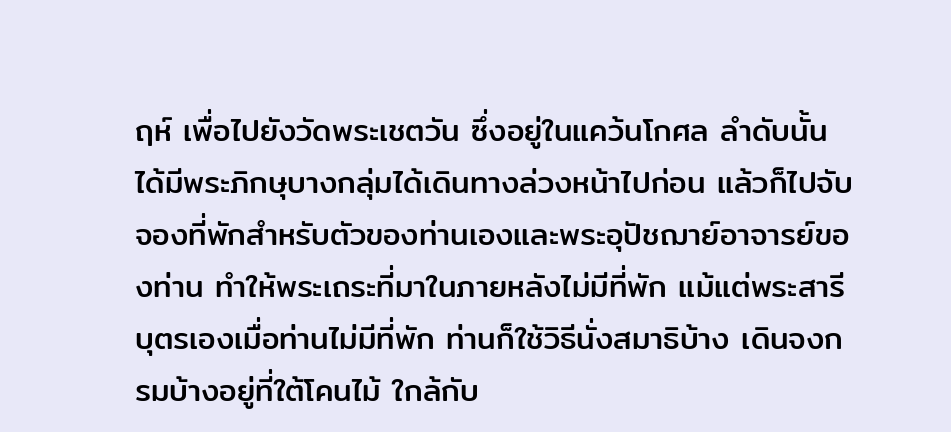ฤห์ เพื่อไปยังวัดพระเชตวัน ซึ่งอยู่ในแคว้นโกศล ลำดับนั้นได้มีพระภิกษุบางกลุ่มได้เดินทางล่วงหน้าไปก่อน แล้วก็ไปจับจองที่พักสำหรับตัวของท่านเองและพระอุปัชฌาย์อาจารย์ของท่าน ทำให้พระเถระที่มาในภายหลังไม่มีที่พัก แม้แต่พระสารีบุตรเองเมื่อท่านไม่มีที่พัก ท่านก็ใช้วิธีนั่งสมาธิบ้าง เดินจงกรมบ้างอยู่ที่ใต้โคนไม้ ใกล้กับ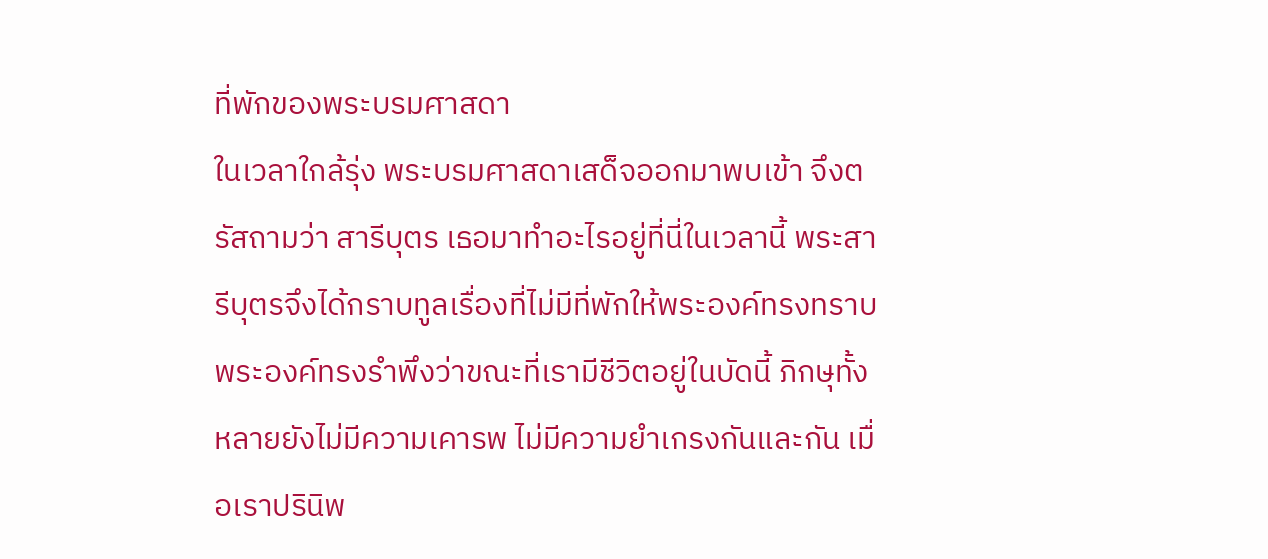ที่พักของพระบรมศาสดา
ในเวลาใกล้รุ่ง พระบรมศาสดาเสด็จออกมาพบเข้า จึงตรัสถามว่า สารีบุตร เธอมาทำอะไรอยู่ที่นี่ในเวลานี้ พระสารีบุตรจึงได้กราบทูลเรื่องที่ไม่มีที่พักให้พระองค์ทรงทราบ พระองค์ทรงรำพึงว่าขณะที่เรามีชีวิตอยู่ในบัดนี้ ภิกษุทั้งหลายยังไม่มีความเคารพ ไม่มีความยำเกรงกันและกัน เมื่อเราปรินิพ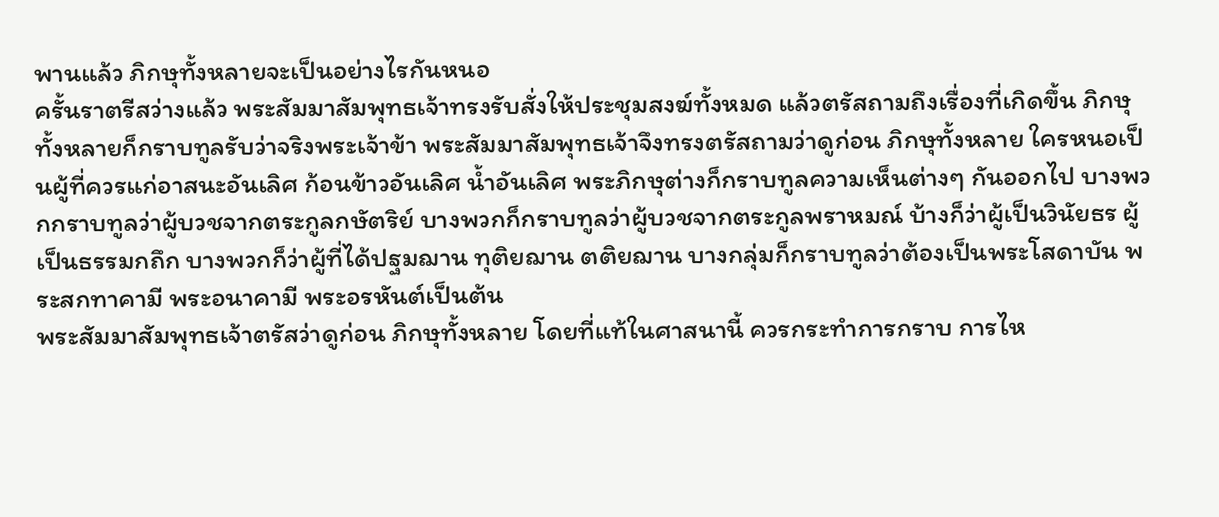พานแล้ว ภิกษุทั้งหลายจะเป็นอย่างไรกันหนอ
ครั้นราตรีสว่างแล้ว พระสัมมาสัมพุทธเจ้าทรงรับสั่งให้ประชุมสงฆ์ทั้งหมด แล้วตรัสถามถึงเรื่องที่เกิดขึ้น ภิกษุทั้งหลายก็กราบทูลรับว่าจริงพระเจ้าข้า พระสัมมาสัมพุทธเจ้าจึงทรงตรัสถามว่าดูก่อน ภิกษุทั้งหลาย ใครหนอเป็นผู้ที่ควรแก่อาสนะอันเลิศ ก้อนข้าวอันเลิศ น้ำอันเลิศ พระภิกษุต่างก็กราบทูลความเห็นต่างๆ กันออกไป บางพวกกราบทูลว่าผู้บวชจากตระกูลกษัตริย์ บางพวกก็กราบทูลว่าผู้บวชจากตระกูลพราหมณ์ บ้างก็ว่าผู้เป็นวินัยธร ผู้เป็นธรรมกถึก บางพวกก็ว่าผู้ที่ได้ปฐมฌาน ทุติยฌาน ตติยฌาน บางกลุ่มก็กราบทูลว่าต้องเป็นพระโสดาบัน พระสกทาคามี พระอนาคามี พระอรหันต์เป็นต้น
พระสัมมาสัมพุทธเจ้าตรัสว่าดูก่อน ภิกษุทั้งหลาย โดยที่แท้ในศาสนานี้ ควรกระทำการกราบ การไห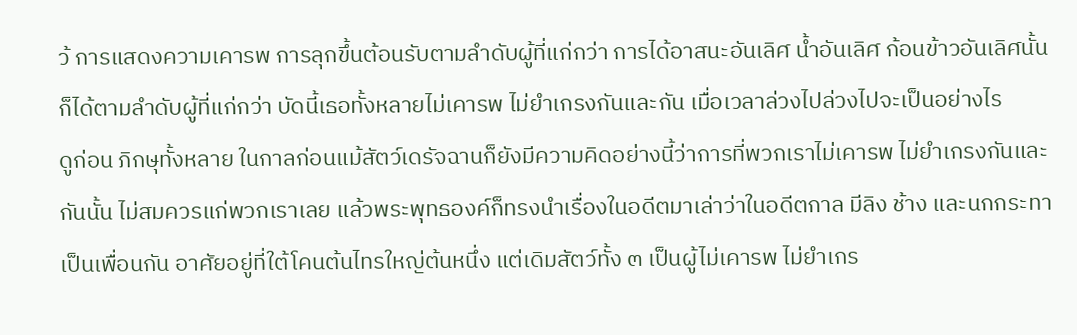ว้ การแสดงความเคารพ การลุกขึ้นต้อนรับตามลำดับผู้ที่แก่กว่า การได้อาสนะอันเลิศ น้ำอันเลิศ ก้อนข้าวอันเลิศนั้นก็ได้ตามลำดับผู้ที่แก่กว่า บัดนี้เธอทั้งหลายไม่เคารพ ไม่ยำเกรงกันและกัน เมื่อเวลาล่วงไปล่วงไปจะเป็นอย่างไร
ดูก่อน ภิกษุทั้งหลาย ในกาลก่อนแม้สัตว์เดรัจฉานก็ยังมีความคิดอย่างนี้ว่าการที่พวกเราไม่เคารพ ไม่ยำเกรงกันและกันนั้น ไม่สมควรแก่พวกเราเลย แล้วพระพุทธองค์ก็ทรงนำเรื่องในอดีตมาเล่าว่าในอดีตกาล มีลิง ช้าง และนกกระทาเป็นเพื่อนกัน อาศัยอยู่ที่ใต้โคนต้นไทรใหญ่ต้นหนึ่ง แต่เดิมสัตว์ทั้ง ๓ เป็นผู้ไม่เคารพ ไม่ยำเกร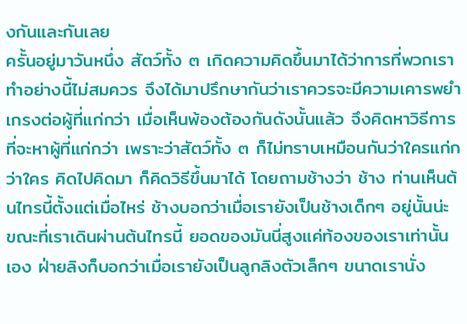งกันและกันเลย
ครั้นอยู่มาวันหนึ่ง สัตว์ทั้ง ๓ เกิดความคิดขึ้นมาได้ว่าการที่พวกเราทำอย่างนี้ไม่สมควร จึงได้มาปรึกษากันว่าเราควรจะมีความเคารพยำเกรงต่อผู้ที่แก่กว่า เมื่อเห็นพ้องต้องกันดังนั้นแล้ว จึงคิดหาวิธีการที่จะหาผู้ที่แก่กว่า เพราะว่าสัตว์ทั้ง ๓ ก็ไม่ทราบเหมือนกันว่าใครแก่กว่าใคร คิดไปคิดมา ก็คิดวิธีขึ้นมาได้ โดยถามช้างว่า ช้าง ท่านเห็นต้นไทรนี้ตั้งแต่เมื่อไหร่ ช้างบอกว่าเมื่อเรายังเป็นช้างเด็กๆ อยู่นั้นน่ะ ขณะที่เราเดินผ่านต้นไทรนี้ ยอดของมันนี่สูงแค่ท้องของเราเท่านั้นเอง ฝ่ายลิงก็บอกว่าเมื่อเรายังเป็นลูกลิงตัวเล็กๆ ขนาดเรานั่ง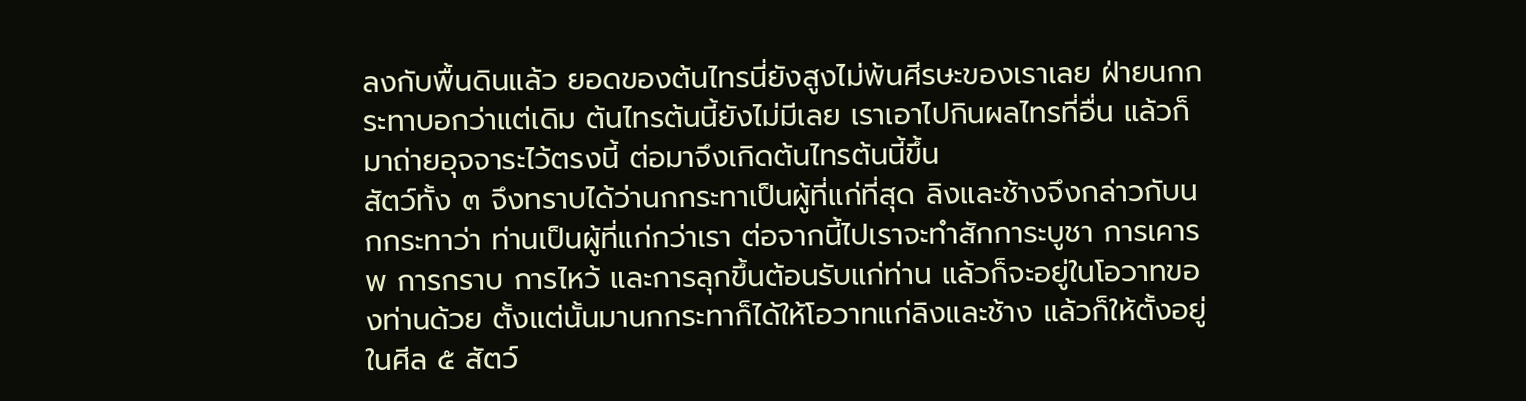ลงกับพื้นดินแล้ว ยอดของต้นไทรนี่ยังสูงไม่พ้นศีรษะของเราเลย ฝ่ายนกกระทาบอกว่าแต่เดิม ต้นไทรต้นนี้ยังไม่มีเลย เราเอาไปกินผลไทรที่อื่น แล้วก็มาถ่ายอุจจาระไว้ตรงนี้ ต่อมาจึงเกิดต้นไทรต้นนี้ขึ้น
สัตว์ทั้ง ๓ จึงทราบได้ว่านกกระทาเป็นผู้ที่แก่ที่สุด ลิงและช้างจึงกล่าวกับนกกระทาว่า ท่านเป็นผู้ที่แก่กว่าเรา ต่อจากนี้ไปเราจะทำสักการะบูชา การเคารพ การกราบ การไหว้ และการลุกขึ้นต้อนรับแก่ท่าน แล้วก็จะอยู่ในโอวาทของท่านด้วย ตั้งแต่นั้นมานกกระทาก็ได้ให้โอวาทแก่ลิงและช้าง แล้วก็ให้ตั้งอยู่ในศีล ๕ สัตว์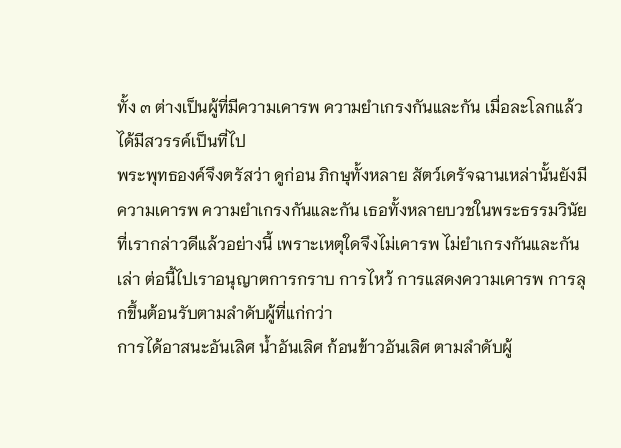ทั้ง ๓ ต่างเป็นผู้ที่มีความเคารพ ความยำเกรงกันและกัน เมื่อละโลกแล้วได้มีสวรรค์เป็นที่ไป
พระพุทธองค์จึงตรัสว่า ดูก่อน ภิกษุทั้งหลาย สัตว์เดรัจฉานเหล่านั้นยังมีความเคารพ ความยำเกรงกันและกัน เธอทั้งหลายบวชในพระธรรมวินัยที่เรากล่าวดีแล้วอย่างนี้ เพราะเหตุใดจึงไม่เคารพ ไม่ยำเกรงกันและกันเล่า ต่อนี้ไปเราอนุญาตการกราบ การไหว้ การแสดงความเคารพ การลุกขึ้นต้อนรับตามลำดับผู้ที่แก่กว่า
การได้อาสนะอันเลิศ น้ำอันเลิศ ก้อนข้าวอันเลิศ ตามลำดับผู้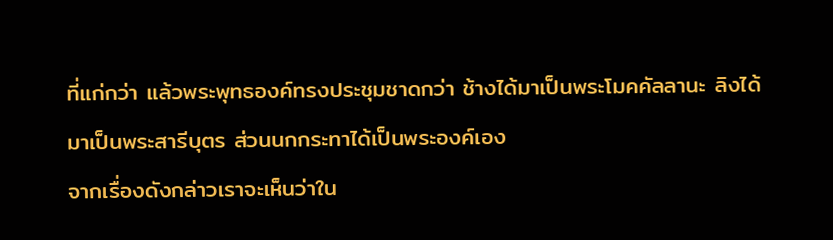ที่แก่กว่า แล้วพระพุทธองค์ทรงประชุมชาดกว่า ช้างได้มาเป็นพระโมคคัลลานะ ลิงได้มาเป็นพระสารีบุตร ส่วนนกกระทาได้เป็นพระองค์เอง
จากเรื่องดังกล่าวเราจะเห็นว่าใน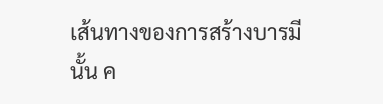เส้นทางของการสร้างบารมีนั้น ค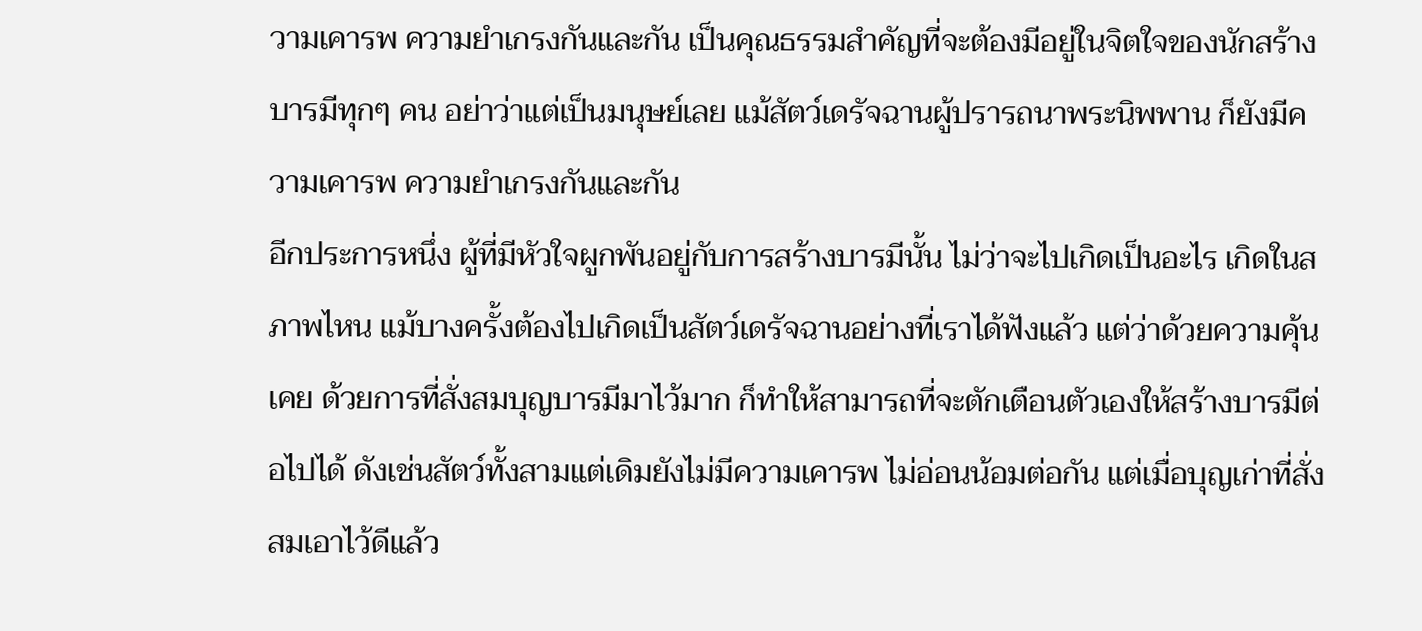วามเคารพ ความยำเกรงกันและกัน เป็นคุณธรรมสำคัญที่จะต้องมีอยู่ในจิตใจของนักสร้างบารมีทุกๆ คน อย่าว่าแต่เป็นมนุษย์เลย แม้สัตว์เดรัจฉานผู้ปรารถนาพระนิพพาน ก็ยังมีความเคารพ ความยำเกรงกันและกัน
อีกประการหนึ่ง ผู้ที่มีหัวใจผูกพันอยู่กับการสร้างบารมีนั้น ไม่ว่าจะไปเกิดเป็นอะไร เกิดในสภาพไหน แม้บางครั้งต้องไปเกิดเป็นสัตว์เดรัจฉานอย่างที่เราได้ฟังแล้ว แต่ว่าด้วยความคุ้นเคย ด้วยการที่สั่งสมบุญบารมีมาไว้มาก ก็ทำให้สามารถที่จะตักเตือนตัวเองให้สร้างบารมีต่อไปได้ ดังเช่นสัตว์ทั้งสามแต่เดิมยังไม่มีความเคารพ ไม่อ่อนน้อมต่อกัน แต่เมื่อบุญเก่าที่สั่งสมเอาไว้ดีแล้ว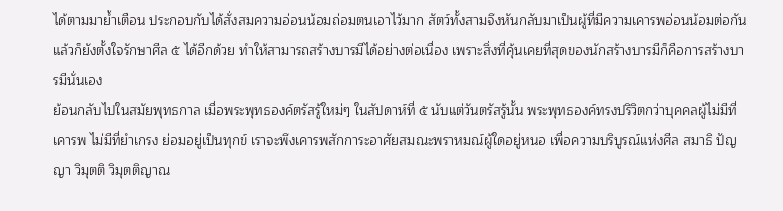ได้ตามมาย้ำเตือน ประกอบกับได้สั่งสมความอ่อนน้อมถ่อมตนเอาไว้มาก สัตว์ทั้งสามจึงหันกลับมาเป็นผู้ที่มีความเคารพอ่อนน้อมต่อกัน แล้วก็ยังตั้งใจรักษาศีล ๕ ได้อีกด้วย ทำให้สามารถสร้างบารมีได้อย่างต่อเนื่อง เพราะสิ่งที่คุ้นเคยที่สุดของนักสร้างบารมีก็คือการสร้างบารมีนั่นเอง
ย้อนกลับไปในสมัยพุทธกาล เมื่อพระพุทธองค์ตรัสรู้ใหม่ๆ ในสัปดาห์ที่ ๕ นับแต่วันตรัสรู้นั้น พระพุทธองค์ทรงปริวิตกว่าบุคคลผู้ไม่มีที่เคารพ ไม่มีที่ยำเกรง ย่อมอยู่เป็นทุกข์ เราจะพึงเคารพสักการะอาศัยสมณะพราหมณ์ผู้ใดอยู่หนอ เพื่อความบริบูรณ์แห่งศีล สมาธิ ปัญญา วิมุตติ วิมุตติญาณ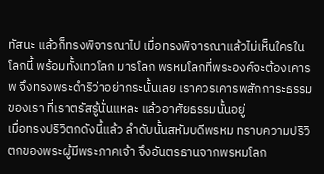ทัสนะ แล้วก็ทรงพิจารณาไป เมื่อทรงพิจารณาแล้วไม่เห็นใครในโลกนี้ พร้อมทั้งเทวโลก มารโลก พรหมโลกที่พระองค์จะต้องเคารพ จึงทรงพระดำริว่าอย่ากระนั้นเลย เราควรเคารพสักการะธรรมของเรา ที่เราตรัสรู้นั่นแหละ แล้วอาศัยธรรมนั้นอยู่
เมื่อทรงปริวิตกดังนี้แล้ว ลำดับนั้นสหัมบดีพรหม ทราบความปริวิตกของพระผู้มีพระภาคเจ้า จึงอันตรธานจากพรหมโลก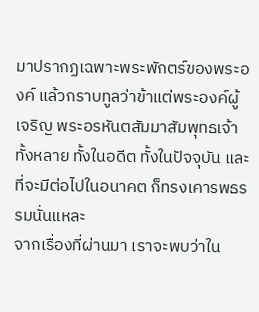มาปรากฏเฉพาะพระพักตร์ของพระองค์ แล้วกราบทูลว่าข้าแต่พระองค์ผู้เจริญ พระอรหันตสัมมาสัมพุทธเจ้าทั้งหลาย ทั้งในอดีต ทั้งในปัจจุบัน และที่จะมีต่อไปในอนาคต ก็ทรงเคารพธรรมนั่นแหละ
จากเรื่องที่ผ่านมา เราจะพบว่าใน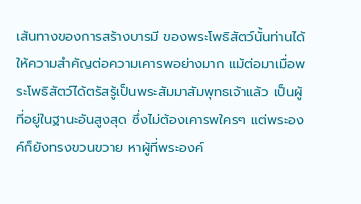เส้นทางของการสร้างบารมี ของพระโพธิสัตว์นั้นท่านได้ให้ความสำคัญต่อความเคารพอย่างมาก แม้ต่อมาเมื่อพระโพธิสัตว์ได้ตรัสรู้เป็นพระสัมมาสัมพุทธเจ้าแล้ว เป็นผู้ที่อยู่ในฐานะอันสูงสุด ซึ่งไม่ต้องเคารพใครๆ แต่พระองค์ก็ยังทรงขวนขวาย หาผู้ที่พระองค์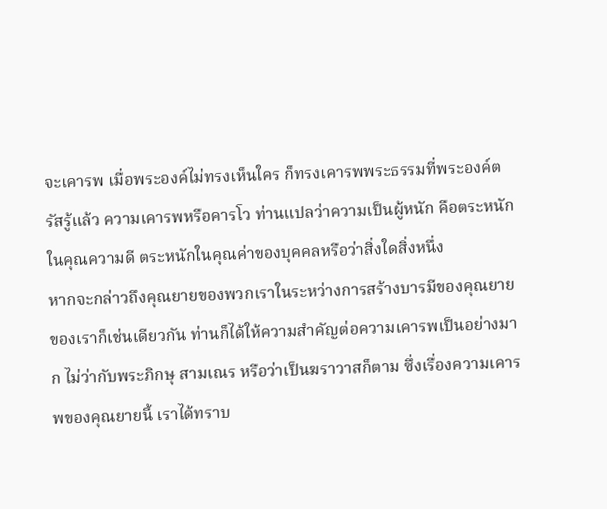จะเคารพ เมื่อพระองค์ไม่ทรงเห็นใคร ก็ทรงเคารพพระธรรมที่พระองค์ตรัสรู้แล้ว ความเคารพหรือคารโว ท่านแปลว่าความเป็นผู้หนัก คือตระหนักในคุณความดี ตระหนักในคุณค่าของบุคคลหรือว่าสิ่งใดสิ่งหนึ่ง
หากจะกล่าวถึงคุณยายของพวกเราในระหว่างการสร้างบารมีของคุณยายของเราก็เช่นเดียวกัน ท่านก็ได้ให้ความสำคัญต่อความเคารพเป็นอย่างมาก ไม่ว่ากับพระภิกษุ สามเณร หรือว่าเป็นฆราวาสก็ตาม ซึ่งเรื่องความเคารพของคุณยายนี้ เราได้ทราบ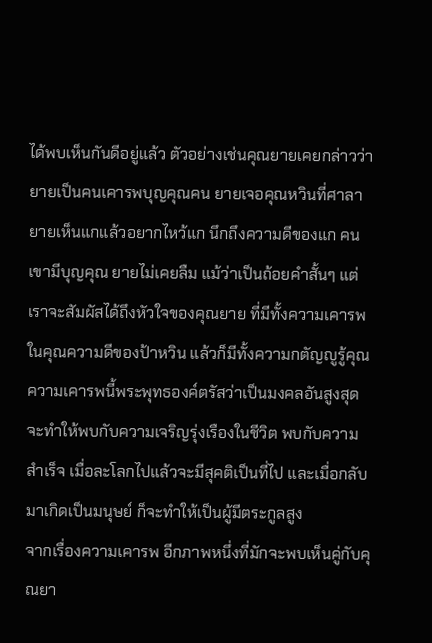ได้พบเห็นกันดีอยู่แล้ว ตัวอย่างเช่นคุณยายเคยกล่าวว่ายายเป็นคนเคารพบุญคุณคน ยายเจอคุณหวินที่ศาลา ยายเห็นแกแล้วอยากไหว้แก นึกถึงความดีของแก คนเขามีบุญคุณ ยายไม่เคยลืม แม้ว่าเป็นถ้อยคำสั้นๆ แต่เราจะสัมผัสได้ถึงหัวใจของคุณยาย ที่มีทั้งความเคารพในคุณความดีของป้าหวิน แล้วก็มีทั้งความกตัญญูรู้คุณ
ความเคารพนี้พระพุทธองค์ตรัสว่าเป็นมงคลอันสูงสุด จะทำให้พบกับความเจริญรุ่งเรืองในชีวิต พบกับความสำเร็จ เมื่อละโลกไปแล้วจะมีสุคติเป็นที่ไป และเมื่อกลับมาเกิดเป็นมนุษย์ ก็จะทำให้เป็นผู้มีตระกูลสูง
จากเรื่องความเคารพ อีกภาพหนึ่งที่มักจะพบเห็นคู่กับคุณยา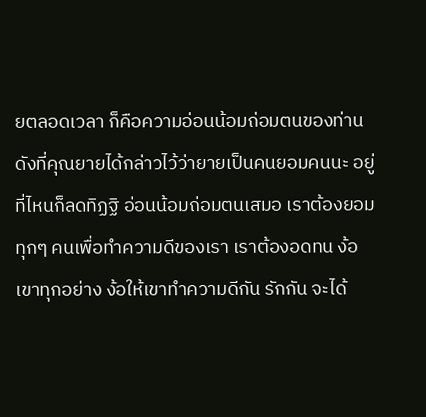ยตลอดเวลา ก็คือความอ่อนน้อมถ่อมตนของท่าน ดังที่คุณยายได้กล่าวไว้ว่ายายเป็นคนยอมคนนะ อยู่ที่ไหนก็ลดทิฏฐิ อ่อนน้อมถ่อมตนเสมอ เราต้องยอมทุกๆ คนเพื่อทำความดีของเรา เราต้องอดทน ง้อเขาทุกอย่าง ง้อให้เขาทำความดีกัน รักกัน จะได้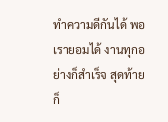ทำความดีกันได้ พอเรายอมได้ งานทุกอย่างก็สำเร็จ สุดท้ายก็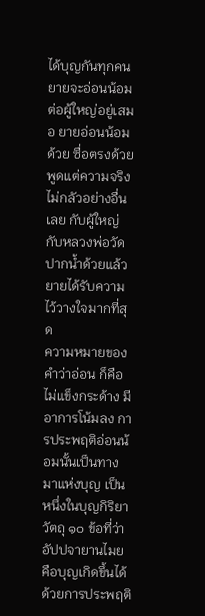ได้บุญกันทุกคน ยายจะอ่อนน้อมต่อผู้ใหญ่อยู่เสมอ ยายอ่อนน้อมด้วย ซื่อตรงด้วย พูดแต่ความจริง ไม่กลัวอย่างอื่นเลย กับผู้ใหญ่ กับหลวงพ่อวัดปากน้ำด้วยแล้ว ยายได้รับความไว้วางใจมากที่สุด
ความหมายของคำว่าอ่อน ก็คือไม่แข็งกระด้าง มีอาการโน้มลง การประพฤติอ่อนน้อมนั้นเป็นทางมาแห่งบุญ เป็นหนึ่งในบุญกิริยาวัตถุ ๑๐ ข้อที่ว่าอัปปจายานไมย คือบุญเกิดขึ้นได้ด้วยการประพฤติ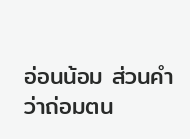อ่อนน้อม ส่วนคำว่าถ่อมตน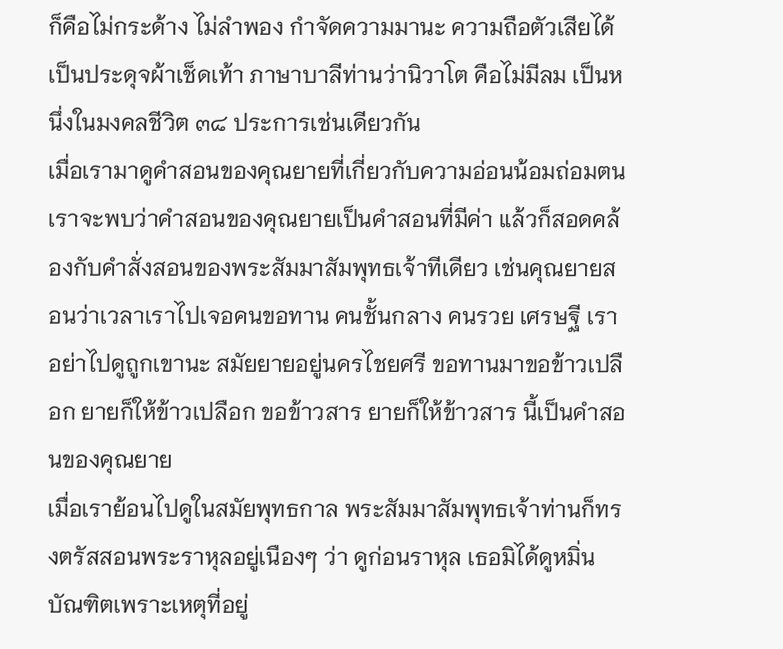ก็คือไม่กระด้าง ไม่ลำพอง กำจัดความมานะ ความถือตัวเสียได้ เป็นประดุจผ้าเช็ดเท้า ภาษาบาลีท่านว่านิวาโต คือไม่มีลม เป็นหนึ่งในมงคลชีวิต ๓๘ ประการเช่นเดียวกัน
เมื่อเรามาดูคำสอนของคุณยายที่เกี่ยวกับความอ่อนน้อมถ่อมตน เราจะพบว่าคำสอนของคุณยายเป็นคำสอนที่มีค่า แล้วก็สอดคล้องกับคำสั่งสอนของพระสัมมาสัมพุทธเจ้าทีเดียว เช่นคุณยายสอนว่าเวลาเราไปเจอคนขอทาน คนชั้นกลาง คนรวย เศรษฐี เราอย่าไปดูถูกเขานะ สมัยยายอยู่นครไชยศรี ขอทานมาขอข้าวเปลือก ยายก็ให้ข้าวเปลือก ขอข้าวสาร ยายก็ให้ข้าวสาร นี้เป็นคำสอนของคุณยาย
เมื่อเราย้อนไปดูในสมัยพุทธกาล พระสัมมาสัมพุทธเจ้าท่านก็ทรงตรัสสอนพระราหุลอยู่เนืองๆ ว่า ดูก่อนราหุล เธอมิได้ดูหมิ่นบัณฑิตเพราะเหตุที่อยู่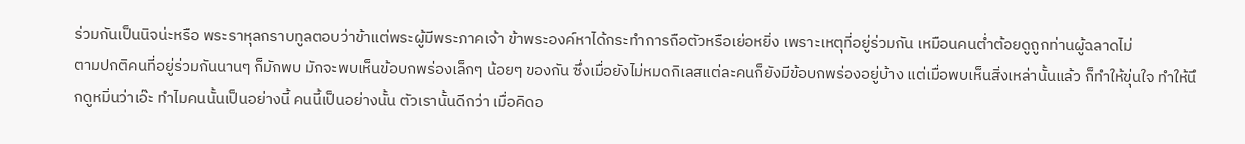ร่วมกันเป็นนิจน่ะหรือ พระราหุลกราบทูลตอบว่าข้าแต่พระผู้มีพระภาคเจ้า ข้าพระองค์หาได้กระทำการถือตัวหรือเย่อหยิ่ง เพราะเหตุที่อยู่ร่วมกัน เหมือนคนต่ำต้อยดูถูกท่านผู้ฉลาดไม่
ตามปกติคนที่อยู่ร่วมกันนานๆ ก็มักพบ มักจะพบเห็นข้อบกพร่องเล็กๆ น้อยๆ ของกัน ซึ่งเมื่อยังไม่หมดกิเลสแต่ละคนก็ยังมีข้อบกพร่องอยู่บ้าง แต่เมื่อพบเห็นสิ่งเหล่านั้นแล้ว ก็ทำให้ขุ่นใจ ทำให้นึกดูหมิ่นว่าเอ๊ะ ทำไมคนนั้นเป็นอย่างนี้ คนนี้เป็นอย่างนั้น ตัวเรานั้นดีกว่า เมื่อคิดอ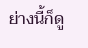ย่างนี้ก็ดู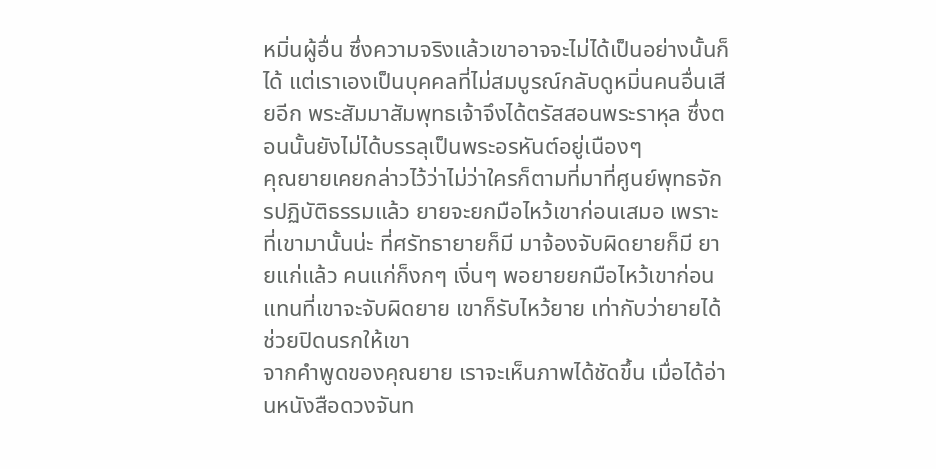หมิ่นผู้อื่น ซึ่งความจริงแล้วเขาอาจจะไม่ได้เป็นอย่างนั้นก็ได้ แต่เราเองเป็นบุคคลที่ไม่สมบูรณ์กลับดูหมิ่นคนอื่นเสียอีก พระสัมมาสัมพุทธเจ้าจึงได้ตรัสสอนพระราหุล ซึ่งตอนนั้นยังไม่ได้บรรลุเป็นพระอรหันต์อยู่เนืองๆ
คุณยายเคยกล่าวไว้ว่าไม่ว่าใครก็ตามที่มาที่ศูนย์พุทธจักรปฏิบัติธรรมแล้ว ยายจะยกมือไหว้เขาก่อนเสมอ เพราะที่เขามานั้นน่ะ ที่ศรัทธายายก็มี มาจ้องจับผิดยายก็มี ยายแก่แล้ว คนแก่ก็งกๆ เงิ่นๆ พอยายยกมือไหว้เขาก่อน แทนที่เขาจะจับผิดยาย เขาก็รับไหว้ยาย เท่ากับว่ายายได้ช่วยปิดนรกให้เขา
จากคำพูดของคุณยาย เราจะเห็นภาพได้ชัดขึ้น เมื่อได้อ่านหนังสือดวงจันท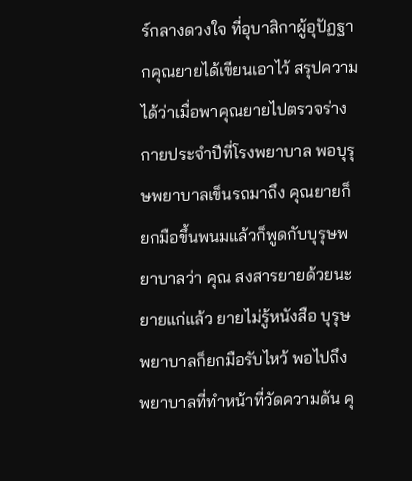ร์กลางดวงใจ ที่อุบาสิกาผู้อุปัฏฐากคุณยายได้เขียนเอาไว้ สรุปความได้ว่าเมื่อพาคุณยายไปตรวจร่างกายประจำปีที่โรงพยาบาล พอบุรุษพยาบาลเข็นรถมาถึง คุณยายก็ยกมือขึ้นพนมแล้วก็พูดกับบุรุษพยาบาลว่า คุณ สงสารยายด้วยนะ ยายแก่แล้ว ยายไม่รู้หนังสือ บุรุษพยาบาลก็ยกมือรับไหว้ พอไปถึงพยาบาลที่ทำหน้าที่วัดความดัน คุ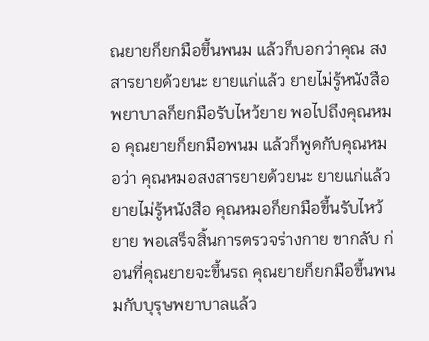ณยายก็ยกมือขึ้นพนม แล้วก็บอกว่าคุณ สงสารยายด้วยนะ ยายแก่แล้ว ยายไม่รู้หนังสือ พยาบาลก็ยกมือรับไหว้ยาย พอไปถึงคุณหมอ คุณยายก็ยกมือพนม แล้วก็พูดกับคุณหมอว่า คุณหมอสงสารยายด้วยนะ ยายแก่แล้ว ยายไม่รู้หนังสือ คุณหมอก็ยกมือขึ้นรับไหว้ยาย พอเสร็จสิ้นการตรวจร่างกาย ขากลับ ก่อนที่คุณยายจะขึ้นรถ คุณยายก็ยกมือขึ้นพนมกับบุรุษพยาบาลแล้ว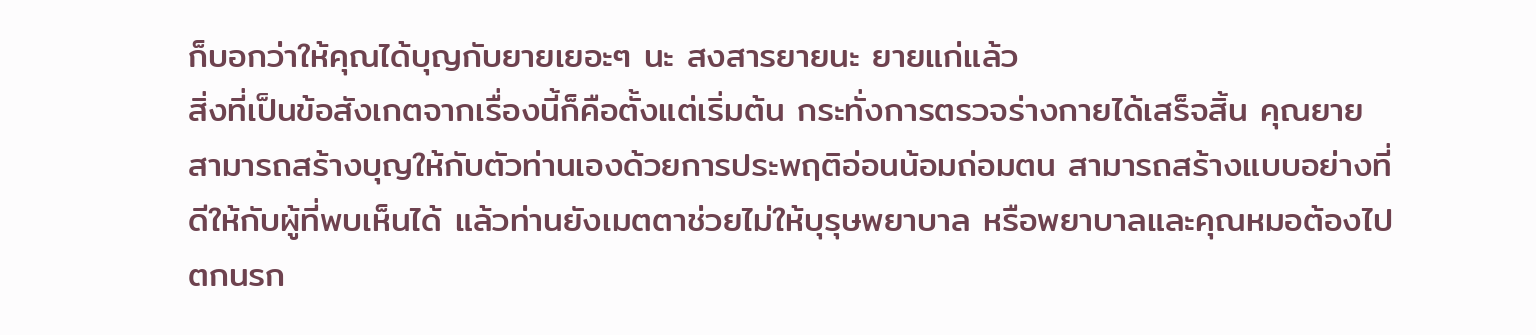ก็บอกว่าให้คุณได้บุญกับยายเยอะๆ นะ สงสารยายนะ ยายแก่แล้ว
สิ่งที่เป็นข้อสังเกตจากเรื่องนี้ก็คือตั้งแต่เริ่มต้น กระทั่งการตรวจร่างกายได้เสร็จสิ้น คุณยายสามารถสร้างบุญให้กับตัวท่านเองด้วยการประพฤติอ่อนน้อมถ่อมตน สามารถสร้างแบบอย่างที่ดีให้กับผู้ที่พบเห็นได้ แล้วท่านยังเมตตาช่วยไม่ให้บุรุษพยาบาล หรือพยาบาลและคุณหมอต้องไปตกนรก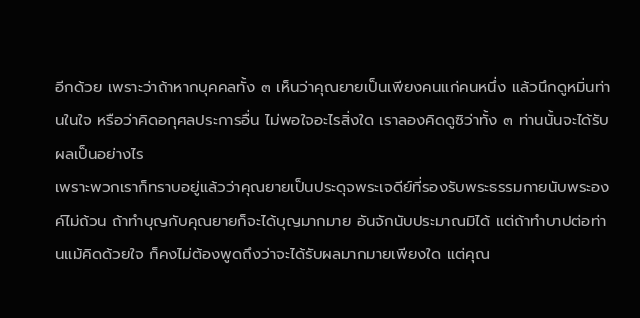อีกด้วย เพราะว่าถ้าหากบุคคลทั้ง ๓ เห็นว่าคุณยายเป็นเพียงคนแก่คนหนึ่ง แล้วนึกดูหมิ่นท่านในใจ หรือว่าคิดอกุศลประการอื่น ไม่พอใจอะไรสิ่งใด เราลองคิดดูซิว่าทั้ง ๓ ท่านนั้นจะได้รับผลเป็นอย่างไร
เพราะพวกเราก็ทราบอยู่แล้วว่าคุณยายเป็นประดุจพระเจดีย์ที่รองรับพระธรรมกายนับพระองค์ไม่ถ้วน ถ้าทำบุญกับคุณยายก็จะได้บุญมากมาย อันจักนับประมาณมิได้ แต่ถ้าทำบาปต่อท่านแม้คิดด้วยใจ ก็คงไม่ต้องพูดถึงว่าจะได้รับผลมากมายเพียงใด แต่คุณ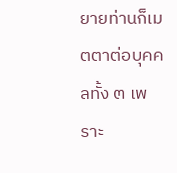ยายท่านก็เมตตาต่อบุคคลทั้ง ๓ เพราะ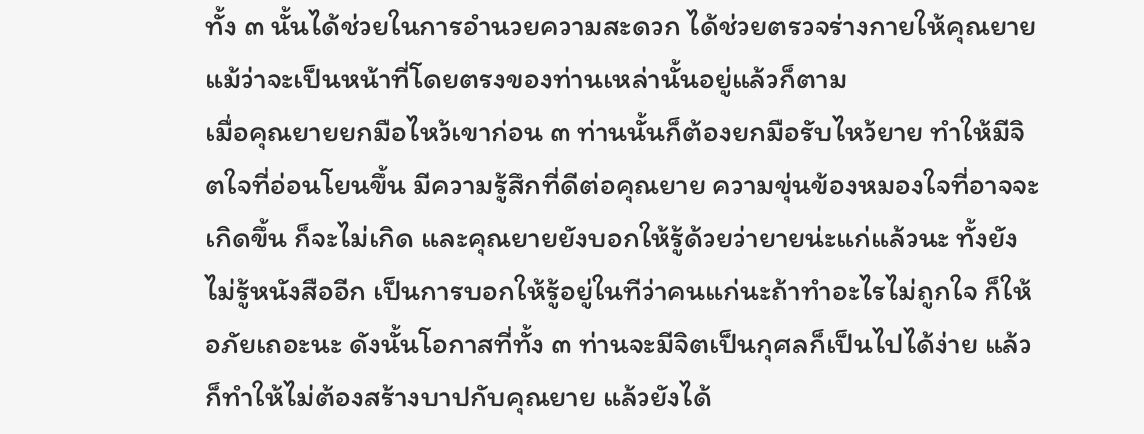ทั้ง ๓ นั้นได้ช่วยในการอำนวยความสะดวก ได้ช่วยตรวจร่างกายให้คุณยาย แม้ว่าจะเป็นหน้าที่โดยตรงของท่านเหล่านั้นอยู่แล้วก็ตาม
เมื่อคุณยายยกมือไหว้เขาก่อน ๓ ท่านนั้นก็ต้องยกมือรับไหว้ยาย ทำให้มีจิตใจที่อ่อนโยนขึ้น มีความรู้สึกที่ดีต่อคุณยาย ความขุ่นข้องหมองใจที่อาจจะเกิดขึ้น ก็จะไม่เกิด และคุณยายยังบอกให้รู้ด้วยว่ายายน่ะแก่แล้วนะ ทั้งยังไม่รู้หนังสืออีก เป็นการบอกให้รู้อยู่ในทีว่าคนแก่นะถ้าทำอะไรไม่ถูกใจ ก็ให้อภัยเถอะนะ ดังนั้นโอกาสที่ทั้ง ๓ ท่านจะมีจิตเป็นกุศลก็เป็นไปได้ง่าย แล้วก็ทำให้ไม่ต้องสร้างบาปกับคุณยาย แล้วยังได้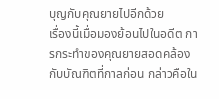บุญกับคุณยายไปอีกด้วย
เรื่องนี้เมื่อมองย้อนไปในอดีต การกระทำของคุณยายสอดคล้องกับบัณฑิตที่กาลก่อน กล่าวคือใน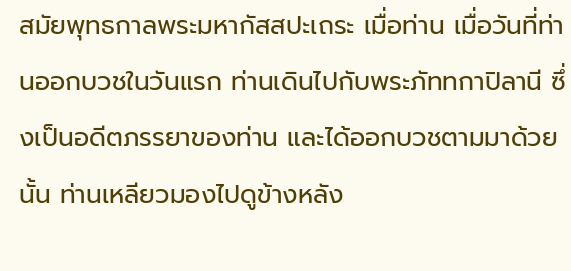สมัยพุทธกาลพระมหากัสสปะเถระ เมื่อท่าน เมื่อวันที่ท่านออกบวชในวันแรก ท่านเดินไปกับพระภัททกาปิลานี ซึ่งเป็นอดีตภรรยาของท่าน และได้ออกบวชตามมาด้วยนั้น ท่านเหลียวมองไปดูข้างหลัง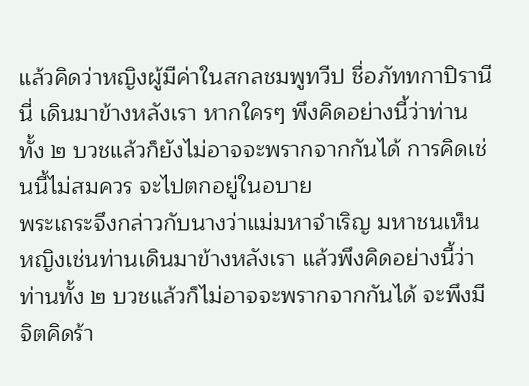แล้วคิดว่าหญิงผู้มีค่าในสกลชมพูทวีป ชื่อภัททกาปิรานีนี่ เดินมาข้างหลังเรา หากใครๆ พึงคิดอย่างนี้ว่าท่านทั้ง ๒ บวชแล้วก็ยังไม่อาจจะพรากจากกันได้ การคิดเช่นนี้ไม่สมควร จะไปตกอยู่ในอบาย
พระเถระจึงกล่าวกับนางว่าแม่มหาจำเริญ มหาชนเห็นหญิงเช่นท่านเดินมาข้างหลังเรา แล้วพึงคิดอย่างนี้ว่าท่านทั้ง ๒ บวชแล้วก็ไม่อาจจะพรากจากกันได้ จะพึงมีจิตคิดร้า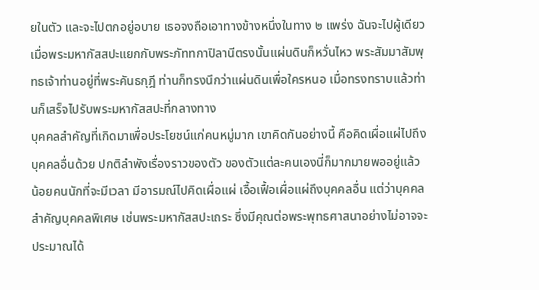ยในตัว และจะไปตกอยู่อบาย เธอจงถือเอาทางข้างหนึ่งในทาง ๒ แพร่ง ฉันจะไปผู้เดียว เมื่อพระมหากัสสปะแยกกับพระภัททกาปิลานีตรงนั้นแผ่นดินก็หวั่นไหว พระสัมมาสัมพุทธเจ้าท่านอยู่ที่พระคันธกุฎี ท่านก็ทรงนึกว่าแผ่นดินเพื่อใครหนอ เมื่อทรงทราบแล้วท่านก็เสร็จไปรับพระมหากัสสปะที่กลางทาง
บุคคลสำคัญที่เกิดมาเพื่อประโยชน์แก่คนหมู่มาก เขาคิดกันอย่างนี้ คือคิดเผื่อแผ่ไปถึงบุคคลอื่นด้วย ปกติลำพังเรื่องราวของตัว ของตัวแต่ละคนเองนี่ก็มากมายพออยู่แล้ว น้อยคนนักที่จะมีเวลา มีอารมณ์ไปคิดเผื่อแผ่ เอื้อเฟื้อเผื่อแผ่ถึงบุคคลอื่น แต่ว่าบุคคลสำคัญบุคคลพิเศษ เช่นพระมหากัสสปะเถระ ซึ่งมีคุณต่อพระพุทธศาสนาอย่างไม่อาจจะประมาณได้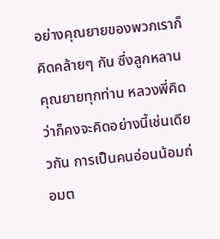อย่างคุณยายของพวกเราก็คิดคล้ายๆ กัน ซึ่งลูกหลานคุณยายทุกท่าน หลวงพี่คิดว่าก็คงจะคิดอย่างนี้เช่นเดียวกัน การเป็นคนอ่อนน้อมถ่อมต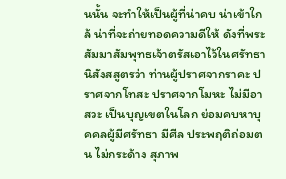นนั้น จะทำให้เป็นผู้ที่น่าคบ น่าเข้าใกล้ น่าที่จะถ่ายทอดความดีให้ ดังที่พระสัมมาสัมพุทธเจ้าตรัสเอาไว้ในศรัทธานิสังสสูตรว่า ท่านผู้ปราศจากราคะ ปราศจากโทสะ ปราศจากโมหะ ไม่มีอาสวะ เป็นบุญเขตในโลก ย่อมคบหาบุคคลผู้มีศรัทธา มีศีล ประพฤติถ่อมตน ไม่กระด้าง สุภาพ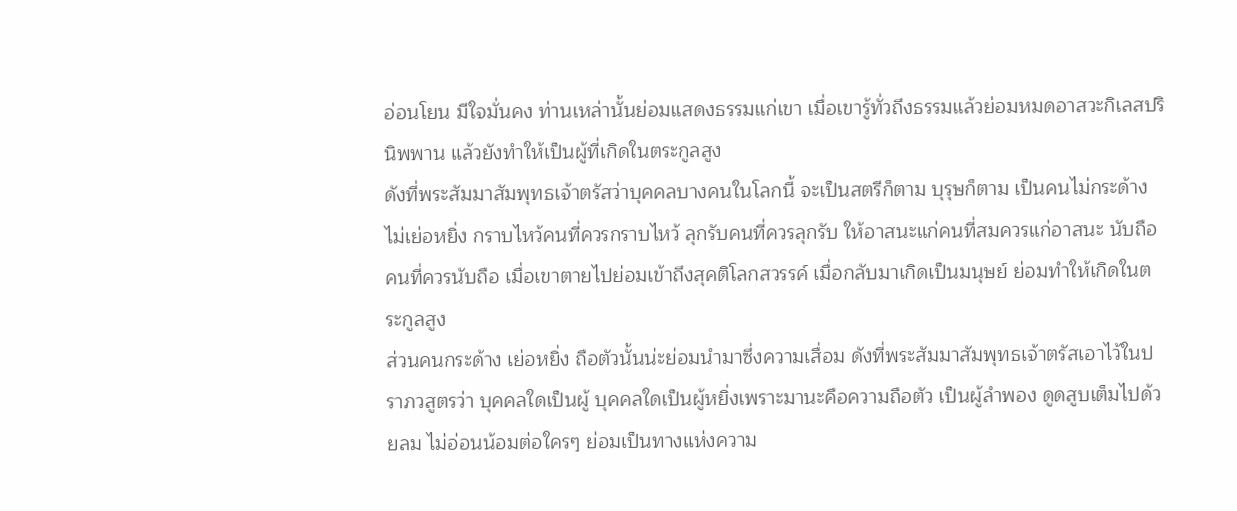อ่อนโยน มีใจมั่นคง ท่านเหล่านั้นย่อมแสดงธรรมแก่เขา เมื่อเขารู้ทั่วถึงธรรมแล้วย่อมหมดอาสวะกิเลสปรินิพพาน แล้วยังทำให้เป็นผู้ที่เกิดในตระกูลสูง
ดังที่พระสัมมาสัมพุทธเจ้าตรัสว่าบุคคลบางคนในโลกนี้ จะเป็นสตรีก็ตาม บุรุษก็ตาม เป็นคนไม่กระด้าง ไม่เย่อหยิ่ง กราบไหว้คนที่ควรกราบไหว้ ลุกรับคนที่ควรลุกรับ ให้อาสนะแก่คนที่สมควรแก่อาสนะ นับถือคนที่ควรนับถือ เมื่อเขาตายไปย่อมเข้าถึงสุคติโลกสวรรค์ เมื่อกลับมาเกิดเป็นมนุษย์ ย่อมทำให้เกิดในตระกูลสูง
ส่วนคนกระด้าง เย่อหยิ่ง ถือตัวนั้นน่ะย่อมนำมาซึ่งความเสื่อม ดังที่พระสัมมาสัมพุทธเจ้าตรัสเอาไว้ในปราภวสูตรว่า บุคคลใดเป็นผู้ บุคคลใดเป็นผู้หยิ่งเพราะมานะคือความถือตัว เป็นผู้ลำพอง ดูดสูบเต็มไปด้วยลม ไม่อ่อนน้อมต่อใครๆ ย่อมเป็นทางแห่งความ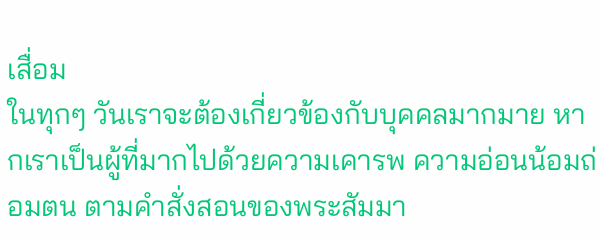เสื่อม
ในทุกๆ วันเราจะต้องเกี่ยวข้องกับบุคคลมากมาย หากเราเป็นผู้ที่มากไปด้วยความเคารพ ความอ่อนน้อมถ่อมตน ตามคำสั่งสอนของพระสัมมา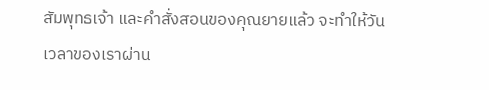สัมพุทธเจ้า และคำสั่งสอนของคุณยายแล้ว จะทำให้วันเวลาของเราผ่าน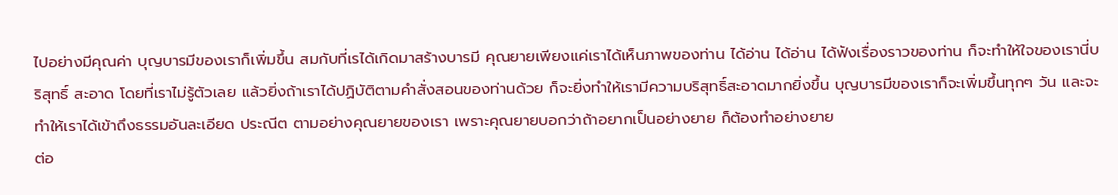ไปอย่างมีคุณค่า บุญบารมีของเราก็เพิ่มขึ้น สมกับที่เรได้เกิดมาสร้างบารมี คุณยายเพียงแค่เราได้เห็นภาพของท่าน ได้อ่าน ได้อ่าน ได้ฟังเรื่องราวของท่าน ก็จะทำให้ใจของเรานี่บริสุทธิ์ สะอาด โดยที่เราไม่รู้ตัวเลย แล้วยิ่งถ้าเราได้ปฏิบัติตามคำสั่งสอนของท่านด้วย ก็จะยิ่งทำให้เรามีความบริสุทธิ์สะอาดมากยิ่งขึ้น บุญบารมีของเราก็จะเพิ่มขึ้นทุกๆ วัน และจะทำให้เราได้เข้าถึงธรรมอันละเอียด ประณีต ตามอย่างคุณยายของเรา เพราะคุณยายบอกว่าถ้าอยากเป็นอย่างยาย ก็ต้องทำอย่างยาย
ต่อ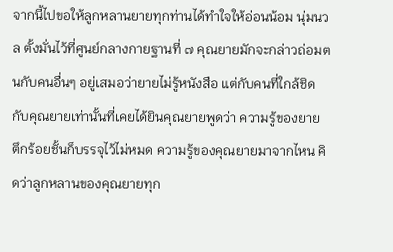จากนี้ไปขอให้ลูกหลานยายทุกท่านได้ทำใจให้อ่อนน้อม นุ่มนวล ตั้งมั่นไว้ที่ศูนย์กลางกายฐานที่ ๗ คุณยายมักจะกล่าวถ่อมตนกับคนอื่นๆ อยู่เสมอว่ายายไม่รู้หนังสือ แต่กับคนที่ใกล้ชิดกับคุณยายเท่านั้นที่เคยได้ยินคุณยายพูดว่า ความรู้ของยาย ตึกร้อยชั้นก็บรรจุไว้ไม่หมด ความรู้ของคุณยายมาจากไหน คิดว่าลูกหลานของคุณยายทุก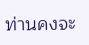ท่านคงจะ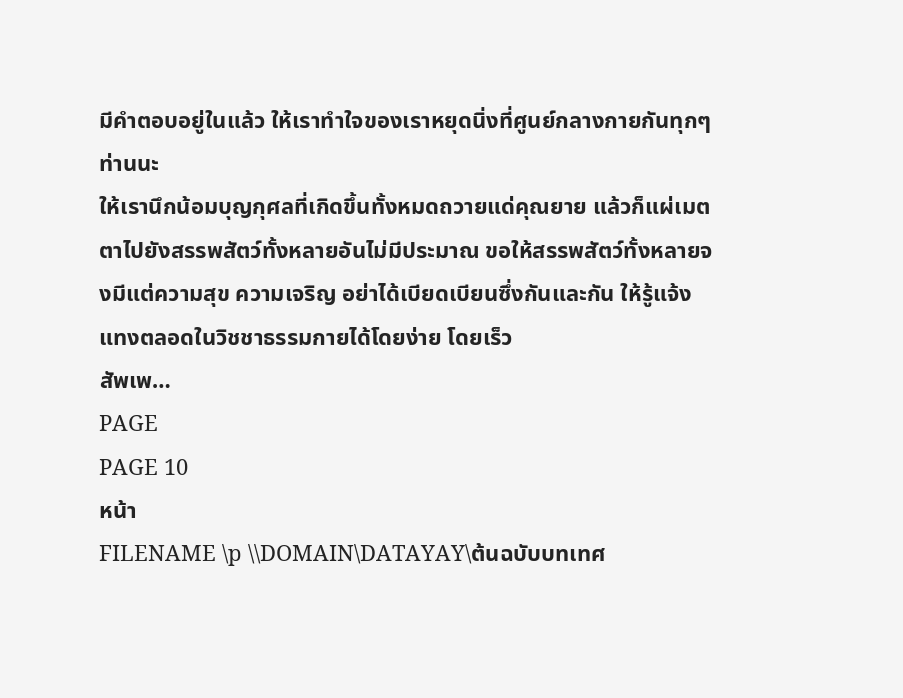มีคำตอบอยู่ในแล้ว ให้เราทำใจของเราหยุดนิ่งที่ศูนย์กลางกายกันทุกๆ ท่านนะ
ให้เรานึกน้อมบุญกุศลที่เกิดขึ้นทั้งหมดถวายแด่คุณยาย แล้วก็แผ่เมตตาไปยังสรรพสัตว์ทั้งหลายอันไม่มีประมาณ ขอให้สรรพสัตว์ทั้งหลายจงมีแต่ความสุข ความเจริญ อย่าได้เบียดเบียนซึ่งกันและกัน ให้รู้แจ้งแทงตลอดในวิชชาธรรมกายได้โดยง่าย โดยเร็ว
สัพเพ…
PAGE
PAGE 10
หน้า
FILENAME \p \\DOMAIN\DATAYAY\ต้นฉบับบทเทศ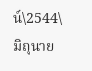น์\2544\มิถุนาย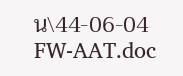น\44-06-04 FW-AAT.doc